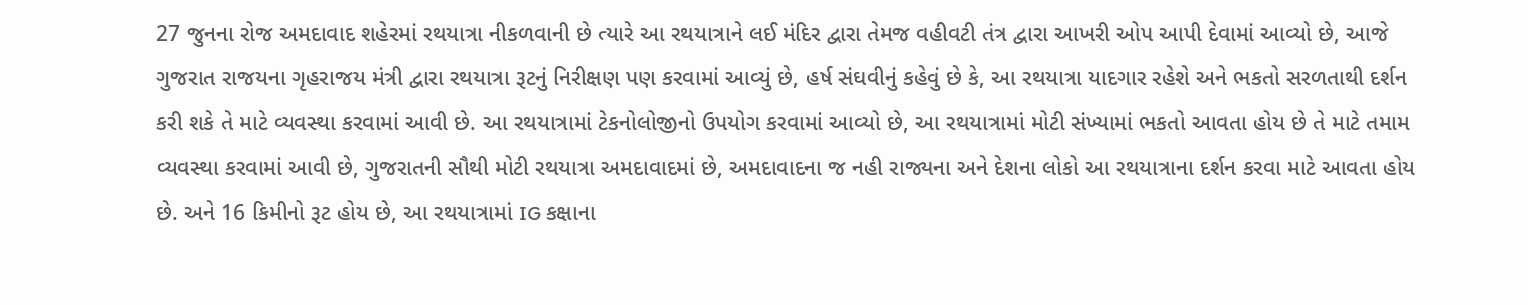27 જુનના રોજ અમદાવાદ શહેરમાં રથયાત્રા નીકળવાની છે ત્યારે આ રથયાત્રાને લઈ મંદિર દ્વારા તેમજ વહીવટી તંત્ર દ્વારા આખરી ઓપ આપી દેવામાં આવ્યો છે, આજે ગુજરાત રાજયના ગૃહરાજય મંત્રી દ્વારા રથયાત્રા રૂટનું નિરીક્ષણ પણ કરવામાં આવ્યું છે, હર્ષ સંઘવીનું કહેવું છે કે, આ રથયાત્રા યાદગાર રહેશે અને ભકતો સરળતાથી દર્શન કરી શકે તે માટે વ્યવસ્થા કરવામાં આવી છે. આ રથયાત્રામાં ટેકનોલોજીનો ઉપયોગ કરવામાં આવ્યો છે, આ રથયાત્રામાં મોટી સંખ્યામાં ભકતો આવતા હોય છે તે માટે તમામ વ્યવસ્થા કરવામાં આવી છે, ગુજરાતની સૌથી મોટી રથયાત્રા અમદાવાદમાં છે, અમદાવાદના જ નહી રાજ્યના અને દેશના લોકો આ રથયાત્રાના દર્શન કરવા માટે આવતા હોય છે. અને 16 કિમીનો રૂટ હોય છે, આ રથયાત્રામાં IG કક્ષાના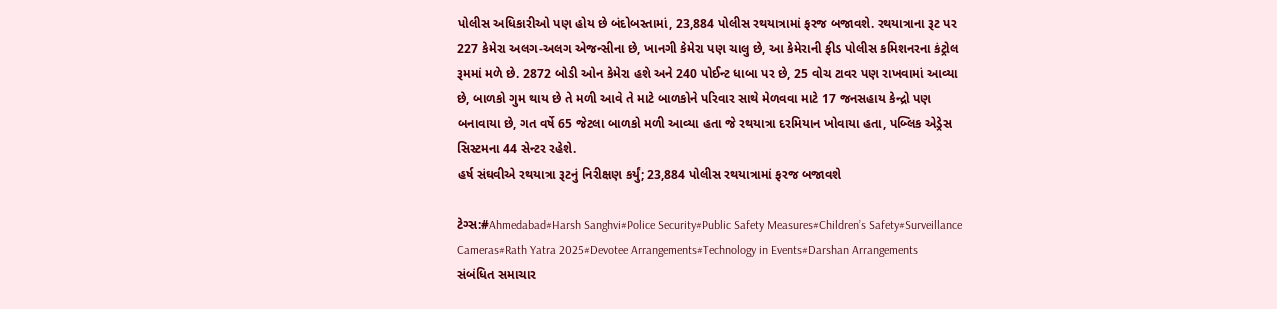પોલીસ અધિકારીઓ પણ હોય છે બંદોબસ્તામાં, 23,884 પોલીસ રથયાત્રામાં ફરજ બજાવશે. રથયાત્રાના રૂટ પર 227 કેમેરા અલગ-અલગ એજન્સીના છે, ખાનગી કેમેરા પણ ચાલુ છે, આ કેમેરાની ફીડ પોલીસ કમિશનરના કંટ્રોલ રૂમમાં મળે છે. 2872 બોડી ઓન કેમેરા હશે અને 240 પોઈન્ટ ધાબા પર છે, 25 વોચ ટાવર પણ રાખવામાં આવ્યા છે, બાળકો ગુમ થાય છે તે મળી આવે તે માટે બાળકોને પરિવાર સાથે મેળવવા માટે 17 જનસહાય કેન્દ્રો પણ બનાવાયા છે, ગત વર્ષે 65 જેટલા બાળકો મળી આવ્યા હતા જે રથયાત્રા દરમિયાન ખોવાયા હતા, પબ્લિક એડ્રેસ સિસ્ટમના 44 સેન્ટર રહેશે.
હર્ષ સંઘવીએ રથયાત્રા રૂટનું નિરીક્ષણ કર્યું; 23,884 પોલીસ રથયાત્રામાં ફરજ બજાવશે

ટેગ્સ:#Ahmedabad#Harsh Sanghvi#Police Security#Public Safety Measures#Children’s Safety#Surveillance Cameras#Rath Yatra 2025#Devotee Arrangements#Technology in Events#Darshan Arrangements
સંબંધિત સમાચાર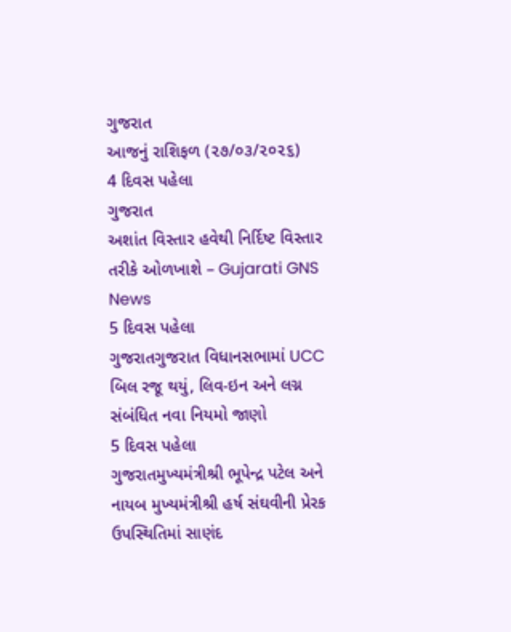ગુજરાત
આજનું રાશિફળ (૨૭/૦૩/૨૦૨૬)
4 દિવસ પહેલા
ગુજરાત
અશાંત વિસ્તાર હવેથી નિર્દિષ્ટ વિસ્તાર તરીકે ઓળખાશે – Gujarati GNS News
5 દિવસ પહેલા
ગુજરાતગુજરાત વિધાનસભામાં UCC બિલ રજૂ થયું, લિવ-ઇન અને લગ્ન સંબંધિત નવા નિયમો જાણો
5 દિવસ પહેલા
ગુજરાતમુખ્યમંત્રીશ્રી ભૂપેન્દ્ર પટેલ અને નાયબ મુખ્યમંત્રીશ્રી હર્ષ સંઘવીની પ્રેરક ઉપસ્થિતિમાં સાણંદ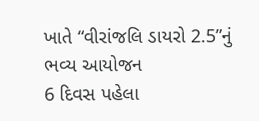ખાતે “વીરાંજલિ ડાયરો 2.5”નું ભવ્ય આયોજન
6 દિવસ પહેલા